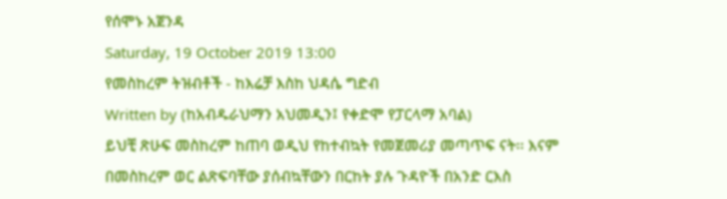የሰሞኑ አጀንዳ
Saturday, 19 October 2019 13:00
የመስከረም ትዝብቶች - ከእሬቻ እስከ ህዳሴ ግድብ
Written by (ከአብዱራህማን አህመዲን፤ የቀድሞ የፓርላማ አባል)
ይህቺ ጽሁፍ መስከረም ከጠባ ወዲህ የከተብኳት የመጀመሪያ መጣጥፍ ናት፡፡ እናም በመስከረም ወር ልጽፍባቸው ያሰብኳቸውን በርከት ያሉ ጉዳዮች በአንድ ርእስ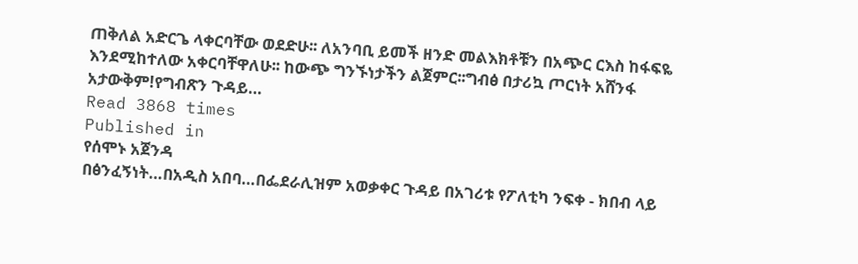ጠቅለል አድርጌ ላቀርባቸው ወደድሁ፡፡ ለአንባቢ ይመች ዘንድ መልእክቶቹን በአጭር ርእስ ከፋፍዬ እንደሚከተለው አቀርባቸዋለሁ፡፡ ከውጭ ግንኙነታችን ልጀምር፡፡ግብፅ በታሪኳ ጦርነት አሸንፋ አታውቅም!የግብጽን ጉዳይ…
Read 3868 times
Published in
የሰሞኑ አጀንዳ
በፅንፈኝነት…በአዲስ አበባ…በፌደራሊዝም አወቃቀር ጉዳይ በአገሪቱ የፖለቲካ ንፍቀ - ክበብ ላይ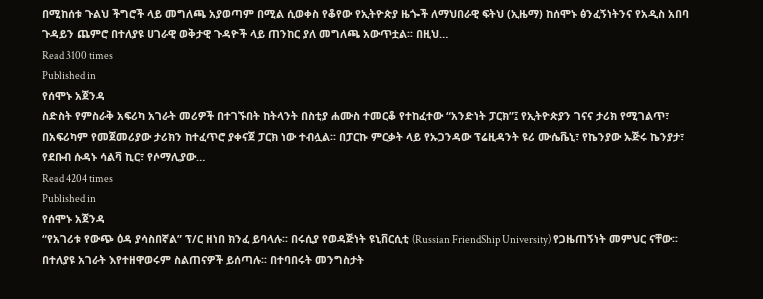በሚከሰቱ ጉልህ ችግሮች ላይ መግለጫ አያወጣም በሚል ሲወቀስ የቆየው የኢትዮጵያ ዜጐች ለማህበራዊ ፍትህ (ኢዜማ) ከሰሞኑ ፅንፈኝነትንና የአዲስ አበባ ጉዳይን ጨምሮ በተለያዩ ሀገራዊ ወቅታዊ ጉዳዮች ላይ ጠንከር ያለ መግለጫ አውጥቷል፡፡ በዚህ…
Read 3100 times
Published in
የሰሞኑ አጀንዳ
ስድስት የምስራቅ አፍሪካ አገራት መሪዎች በተገኙበት ከትላንት በስቲያ ሐሙስ ተመርቆ የተከፈተው “አንድነት ፓርክ”፤ የኢትዮጵያን ገናና ታሪክ የሚገልጥ፣ በአፍሪካም የመጀመሪያው ታሪክን ከተፈጥሮ ያቀናጀ ፓርክ ነው ተብሏል፡፡ በፓርኩ ምርቃት ላይ የኡጋንዳው ፕሬዚዳንት ዩሪ ሙሴቬኒ፣ የኬንያው ኡጅሩ ኬንያታ፣ የደቡብ ሱዳኑ ሳልቫ ኪር፣ የሶማሊያው…
Read 4204 times
Published in
የሰሞኑ አጀንዳ
“የአገሪቱ የውጭ ዕዳ ያሳስበኛል” ፕ/ር ዘነበ ክንፈ ይባላሉ፡፡ በሩሲያ የወዳጅነት ዩኒቨርሲቲ (Russian FriendShip University) የጋዜጠኝነት መምህር ናቸው፡፡ በተለያዩ አገራት እየተዘዋወሩም ስልጠናዎች ይሰጣሉ፡፡ በተባበሩት መንግስታት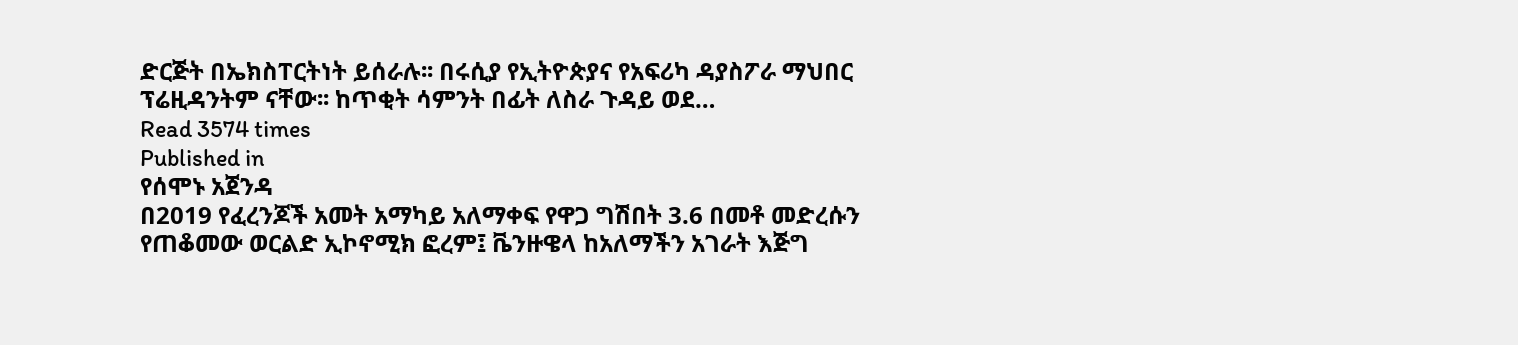ድርጅት በኤክስፐርትነት ይሰራሉ፡፡ በሩሲያ የኢትዮጵያና የአፍሪካ ዳያስፖራ ማህበር ፕሬዚዳንትም ናቸው፡፡ ከጥቂት ሳምንት በፊት ለስራ ጉዳይ ወደ…
Read 3574 times
Published in
የሰሞኑ አጀንዳ
በ2019 የፈረንጆች አመት አማካይ አለማቀፍ የዋጋ ግሽበት 3.6 በመቶ መድረሱን የጠቆመው ወርልድ ኢኮኖሚክ ፎረም፤ ቬንዙዌላ ከአለማችን አገራት እጅግ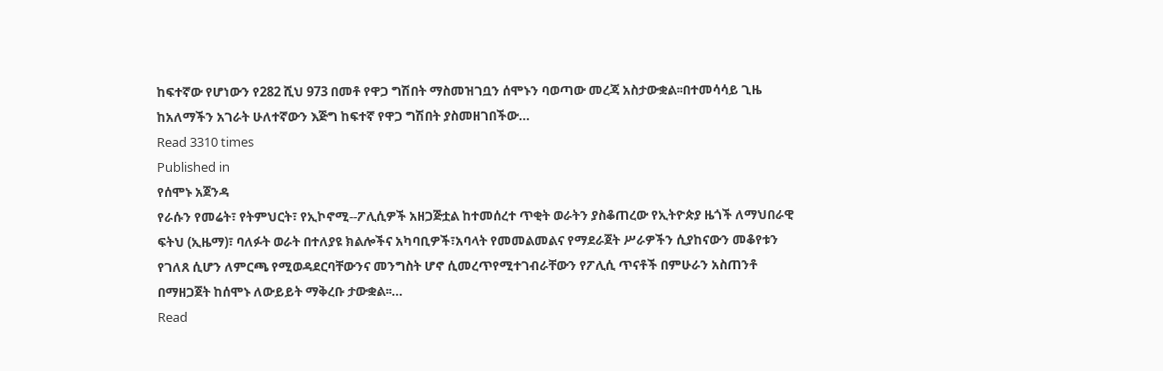ከፍተኛው የሆነውን የ282 ሺህ 973 በመቶ የዋጋ ግሽበት ማስመዝገቧን ሰሞኑን ባወጣው መረጃ አስታውቋል፡፡በተመሳሳይ ጊዜ ከአለማችን አገራት ሁለተኛውን እጅግ ከፍተኛ የዋጋ ግሽበት ያስመዘገበችው…
Read 3310 times
Published in
የሰሞኑ አጀንዳ
የራሱን የመሬት፣ የትምህርት፣ የኢኮኖሚ--ፖሊሲዎች አዘጋጅቷል ከተመሰረተ ጥቂት ወራትን ያስቆጠረው የኢትዮጵያ ዜጎች ለማህበራዊ ፍትህ (ኢዜማ)፣ ባለፉት ወራት በተለያዩ ክልሎችና አካባቢዎች፣አባላት የመመልመልና የማደራጀት ሥራዎችን ሲያከናውን መቆየቱን የገለጸ ሲሆን ለምርጫ የሚወዳደርባቸውንና መንግስት ሆኖ ሲመረጥየሚተገብራቸውን የፖሊሲ ጥናቶች በምሁራን አስጠንቶ በማዘጋጀት ከሰሞኑ ለውይይት ማቅረቡ ታውቋል፡፡…
Read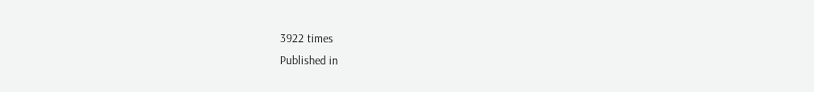3922 times
Published in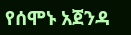የሰሞኑ አጀንዳ